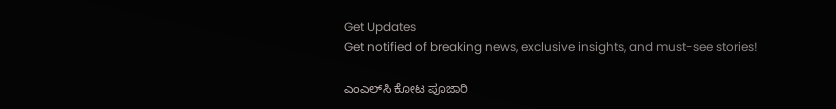Get Updates
Get notified of breaking news, exclusive insights, and must-see stories!

ಎಂಎಲ್‌ಸಿ ಕೋಟ ಪೂಜಾರಿ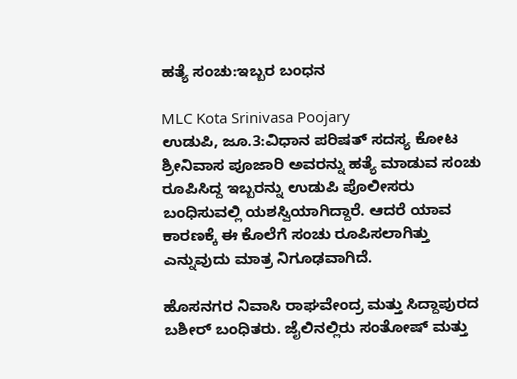ಹತ್ಯೆ ಸಂಚು:ಇಬ್ಬರ ಬಂಧನ

MLC Kota Srinivasa Poojary
ಉಡುಪಿ, ಜೂ.3:ವಿಧಾನ ಪರಿಷತ್ ಸದಸ್ಯ ಕೋಟ ಶ್ರೀನಿವಾಸ ಪೂಜಾರಿ ಅವರನ್ನು ಹತ್ಯೆ ಮಾಡುವ ಸಂಚು ರೂಪಿಸಿದ್ದ ಇಬ್ಬರನ್ನು ಉಡುಪಿ ಪೊಲೀಸರು ಬಂಧಿಸುವಲ್ಲಿ ಯಶಸ್ವಿಯಾಗಿದ್ದಾರೆ. ಆದರೆ ಯಾವ ಕಾರಣಕ್ಕೆ ಈ ಕೊಲೆಗೆ ಸಂಚು ರೂಪಿಸಲಾಗಿತ್ತು ಎನ್ನುವುದು ಮಾತ್ರ ನಿಗೂಢವಾಗಿದೆ.

ಹೊಸನಗರ ನಿವಾಸಿ ರಾಘವೇಂದ್ರ ಮತ್ತು ಸಿದ್ದಾಪುರದ ಬಶೀರ್ ಬಂಧಿತರು. ಜೈಲಿನಲ್ಲಿರು ಸಂತೋಷ್ ಮತ್ತು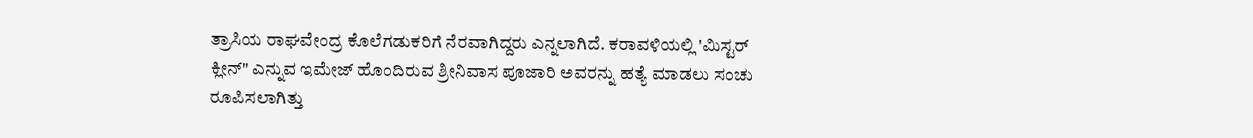ತ್ರಾಸಿಯ ರಾಘವೇಂದ್ರ ಕೊಲೆಗಡುಕರಿಗೆ ನೆರವಾಗಿದ್ದರು ಎನ್ನಲಾಗಿದೆ. ಕರಾವಳಿಯಲ್ಲಿ 'ಮಿಸ್ಟರ್ ಕ್ಲೀನ್" ಎನ್ನುವ ಇಮೇಜ್ ಹೊಂದಿರುವ ಶ್ರೀನಿವಾಸ ಪೂಜಾರಿ ಅವರನ್ನು ಹತ್ಯೆ ಮಾಡಲು ಸಂಚು ರೂಪಿಸಲಾಗಿತ್ತು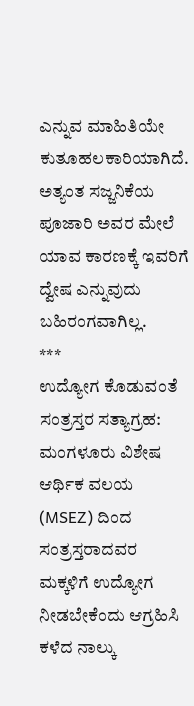ಎನ್ನುವ ಮಾಹಿತಿಯೇ ಕುತೂಹಲಕಾರಿಯಾಗಿದೆ. ಅತ್ಯಂತ ಸಜ್ಜನಿಕೆಯ ಪೂಜಾರಿ ಅವರ ಮೇಲೆ ಯಾವ ಕಾರಣಕ್ಕೆ ಇವರಿಗೆ ದ್ವೇಷ ಎನ್ನುವುದು ಬಹಿರಂಗವಾಗಿಲ್ಲ.
***
ಉದ್ಯೋಗ ಕೊಡುವಂತೆ ಸಂತ್ರಸ್ತರ ಸತ್ಯಾಗ್ರಹ: ಮಂಗಳೂರು ವಿಶೇಷ ಆರ್ಥಿಕ ವಲಯ (MSEZ) ದಿಂದ ಸಂತ್ರಸ್ತರಾದವರ ಮಕ್ಕಳಿಗೆ ಉದ್ಯೋಗ ನೀಡಬೇಕೆಂದು ಆಗ್ರಹಿಸಿ ಕಳೆದ ನಾಲ್ಕು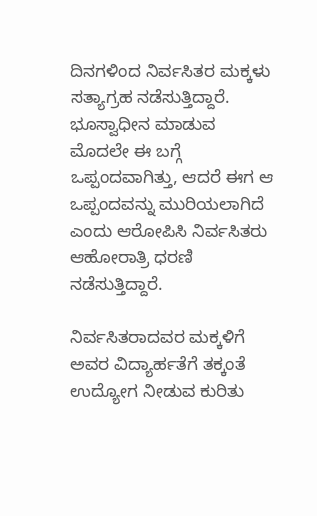ದಿನಗಳಿಂದ ನಿರ್ವಸಿತರ ಮಕ್ಕಳು ಸತ್ಯಾಗ್ರಹ ನಡೆಸುತ್ತಿದ್ದಾರೆ. ಭೂಸ್ವಾಧೀನ ಮಾಡುವ ಮೊದಲೇ ಈ ಬಗ್ಗೆ ಒಪ್ಪಂದವಾಗಿತ್ತು, ಆದರೆ ಈಗ ಆ ಒಪ್ಪಂದವನ್ನು ಮುರಿಯಲಾಗಿದೆ ಎಂದು ಆರೋಪಿಸಿ ನಿರ್ವಸಿತರು ಆಹೋರಾತ್ರಿ ಧರಣಿ ನಡೆಸುತ್ತಿದ್ದಾರೆ.

ನಿರ್ವಸಿತರಾದವರ ಮಕ್ಕಳಿಗೆ ಅವರ ವಿದ್ಯಾರ್ಹತೆಗೆ ತಕ್ಕಂತೆ ಉದ್ಯೋಗ ನೀಡುವ ಕುರಿತು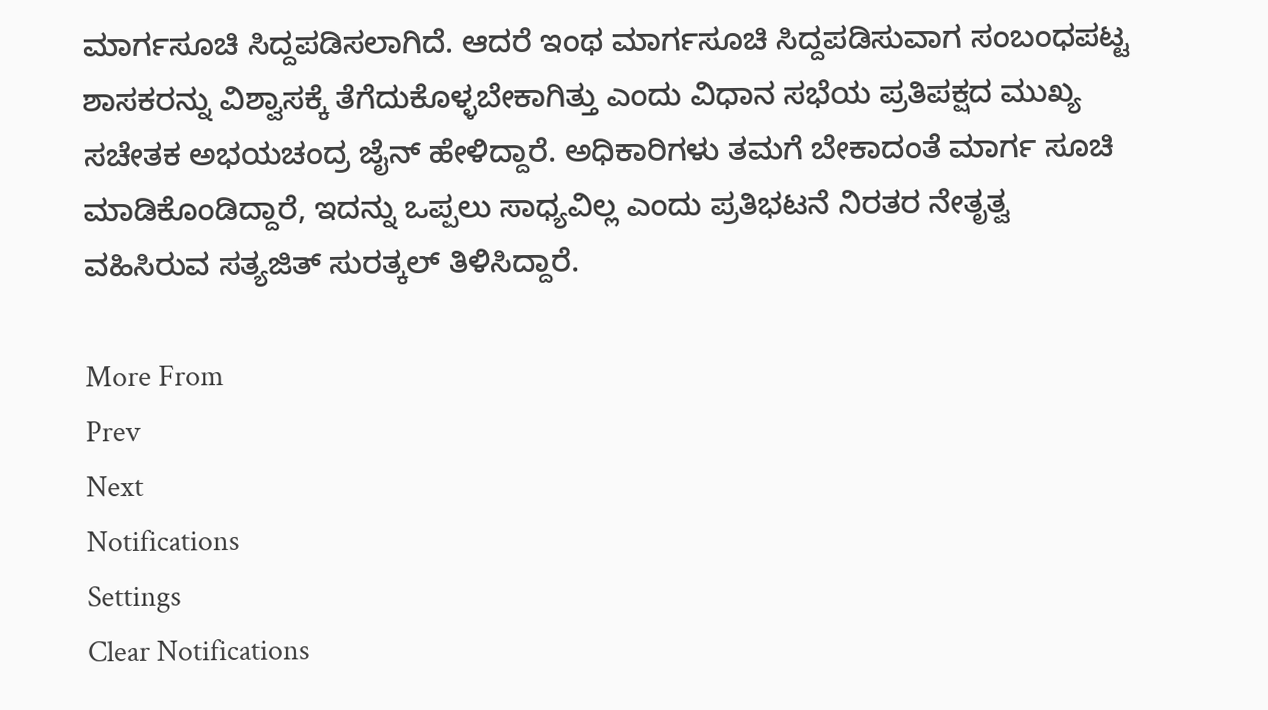ಮಾರ್ಗಸೂಚಿ ಸಿದ್ದಪಡಿಸಲಾಗಿದೆ. ಆದರೆ ಇಂಥ ಮಾರ್ಗಸೂಚಿ ಸಿದ್ದಪಡಿಸುವಾಗ ಸಂಬಂಧಪಟ್ಟ ಶಾಸಕರನ್ನು ವಿಶ್ವಾಸಕ್ಕೆ ತೆಗೆದುಕೊಳ್ಳಬೇಕಾಗಿತ್ತು ಎಂದು ವಿಧಾನ ಸಭೆಯ ಪ್ರತಿಪಕ್ಷದ ಮುಖ್ಯ ಸಚೇತಕ ಅಭಯಚಂದ್ರ ಜೈನ್ ಹೇಳಿದ್ದಾರೆ. ಅಧಿಕಾರಿಗಳು ತಮಗೆ ಬೇಕಾದಂತೆ ಮಾರ್ಗ ಸೂಚಿ ಮಾಡಿಕೊಂಡಿದ್ದಾರೆ, ಇದನ್ನು ಒಪ್ಪಲು ಸಾಧ್ಯವಿಲ್ಲ ಎಂದು ಪ್ರತಿಭಟನೆ ನಿರತರ ನೇತೃತ್ವ ವಹಿಸಿರುವ ಸತ್ಯಜಿತ್ ಸುರತ್ಕಲ್ ತಿಳಿಸಿದ್ದಾರೆ.

More From
Prev
Next
Notifications
Settings
Clear Notifications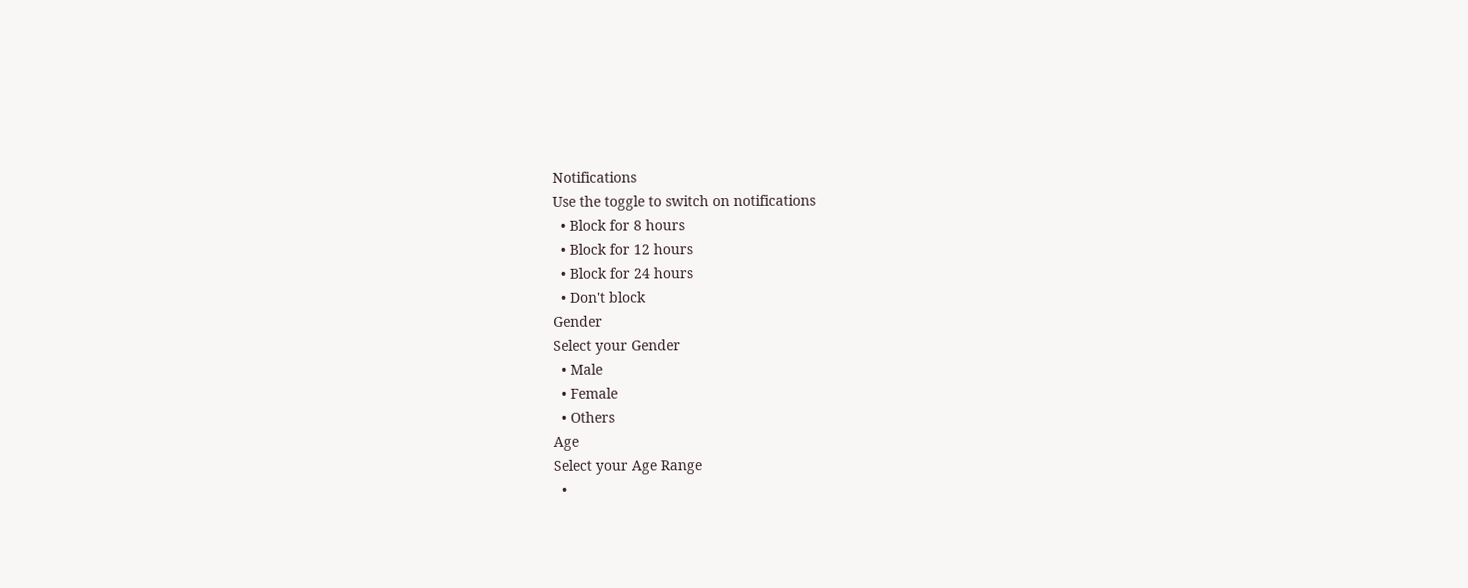Notifications
Use the toggle to switch on notifications
  • Block for 8 hours
  • Block for 12 hours
  • Block for 24 hours
  • Don't block
Gender
Select your Gender
  • Male
  • Female
  • Others
Age
Select your Age Range
  •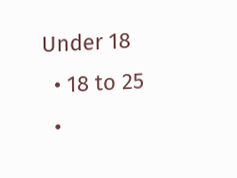Under 18
  • 18 to 25
  •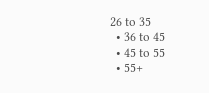26 to 35
  • 36 to 45
  • 45 to 55
  • 55+